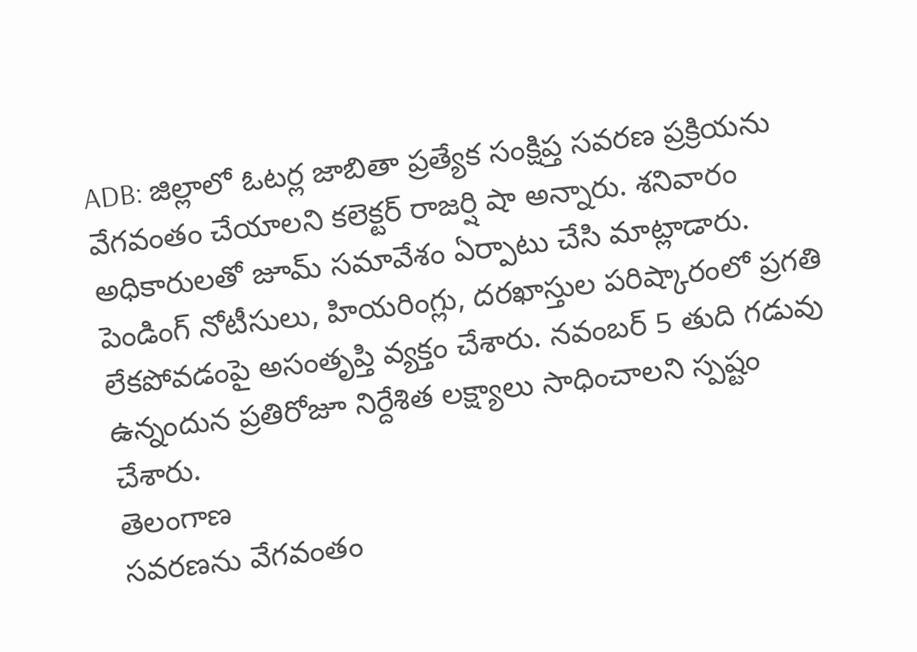ADB: జిల్లాలో ఓటర్ల జాబితా ప్రత్యేక సంక్షిప్త సవరణ ప్రక్రియను వేగవంతం చేయాలని కలెక్టర్ రాజర్షి షా అన్నారు. శనివారం అధికారులతో జూమ్ సమావేశం ఏర్పాటు చేసి మాట్లాడారు. పెండింగ్ నోటీసులు, హియరింగ్లు, దరఖాస్తుల పరిష్కారంలో ప్రగతి లేకపోవడంపై అసంతృప్తి వ్యక్తం చేశారు. నవంబర్ 5 తుది గడువు ఉన్నందున ప్రతిరోజూ నిర్దేశిత లక్ష్యాలు సాధించాలని స్పష్టం చేశారు.
తెలంగాణ
సవరణను వేగవంతం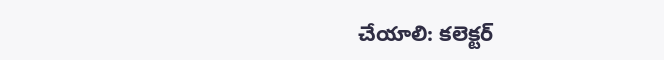చేయాలి: కలెక్టర్